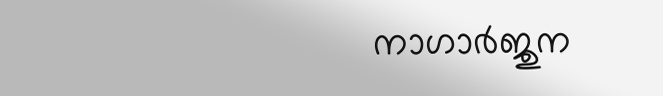നാഗാർജുന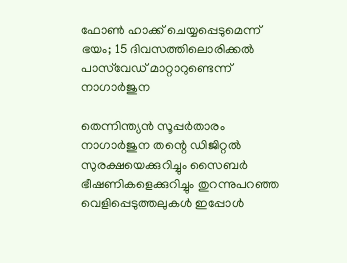ഫോൺ ഹാക്ക് ചെയ്യപ്പെടുമെന്ന് ഭയം; 15 ദിവസത്തിലൊരിക്കൽ പാസ്‌വേഡ് മാറ്റാറുണ്ടെന്ന് നാഗാർജുന

തെന്നിന്ത്യൻ സൂപ്പർതാരം നാഗാർജുന തന്റെ ഡിജിറ്റൽ സുരക്ഷയെക്കുറിച്ചും സൈബർ ഭീഷണികളെക്കുറിച്ചും തുറന്നുപറഞ്ഞ വെളിപ്പെടുത്തലുകൾ ഇപ്പോൾ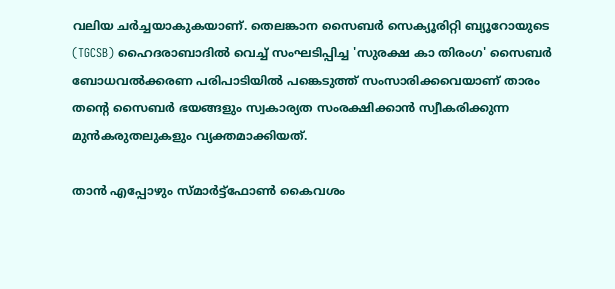വലിയ ചർച്ചയാകുകയാണ്. തെലങ്കാന സൈബർ സെക്യൂരിറ്റി ബ്യൂറോയുടെ (TGCSB) ഹൈദരാബാദിൽ വെച്ച് സംഘടിപ്പിച്ച 'സുരക്ഷ കാ തിരംഗ' സൈബർ ബോധവൽക്കരണ പരിപാടിയിൽ പങ്കെടുത്ത് സംസാരിക്കവെയാണ് താരം തന്റെ സൈബർ ഭയങ്ങളും സ്വകാര്യത സംരക്ഷിക്കാൻ സ്വീകരിക്കുന്ന മുൻകരുതലുകളും വ്യക്തമാക്കിയത്.

താൻ എപ്പോഴും സ്മാർട്ട്ഫോൺ കൈവശം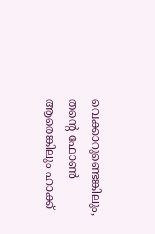വെക്കാറുണ്ടെങ്കിലും, തന്റെ ഫോൺ ആരെങ്കിലും ഹാക്ക്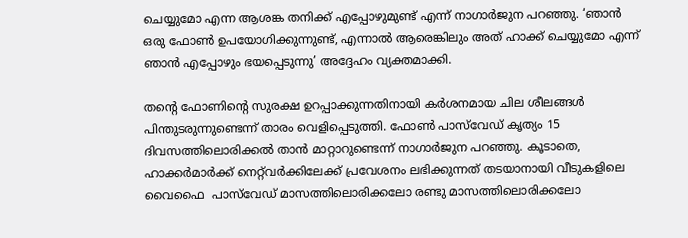ചെയ്യുമോ എന്ന ആശങ്ക തനിക്ക് എപ്പോഴുമുണ്ട് എന്ന് നാഗാർജുന പറഞ്ഞു. ‘ഞാൻ ഒരു ഫോൺ ഉപയോഗിക്കുന്നുണ്ട്, എന്നാൽ ആരെങ്കിലും അത് ഹാക്ക് ചെയ്യുമോ എന്ന് ഞാൻ എപ്പോഴും ഭയപ്പെടുന്നു’ അദ്ദേഹം വ്യക്തമാക്കി.

തന്റെ ഫോണിന്റെ സുരക്ഷ ഉറപ്പാക്കുന്നതിനായി കർശനമായ ചില ശീലങ്ങൾ പിന്തുടരുന്നുണ്ടെന്ന് താരം വെളിപ്പെടുത്തി. ഫോൺ പാസ്‌വേഡ് കൃത്യം 15 ദിവസത്തിലൊരിക്കൽ താൻ മാറ്റാറുണ്ടെന്ന് നാഗാർജുന പറഞ്ഞു. കൂടാതെ, ഹാക്കർമാർക്ക് നെറ്റ്‌വർക്കിലേക്ക് പ്രവേശനം ലഭിക്കുന്നത് തടയാനായി വീടുകളിലെ വൈഫൈ  പാസ്‌വേഡ് മാസത്തിലൊരിക്കലോ രണ്ടു മാസത്തിലൊരിക്കലോ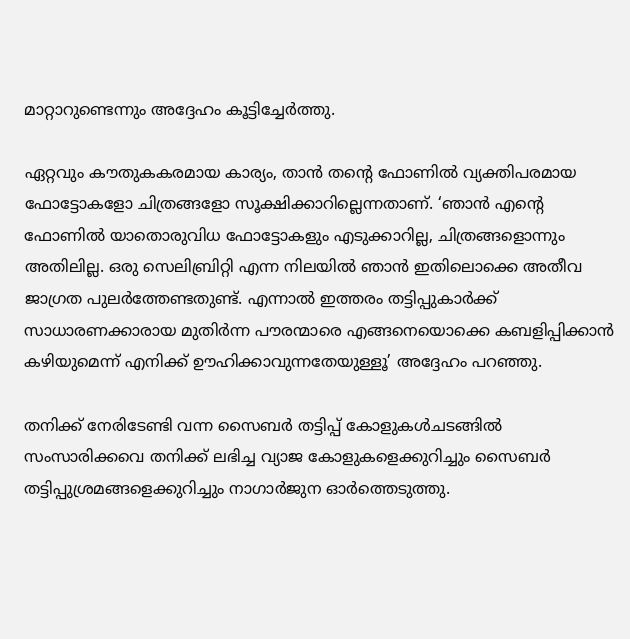മാറ്റാറുണ്ടെന്നും അദ്ദേഹം കൂട്ടിച്ചേർത്തു.

ഏറ്റവും കൗതുകകരമായ കാര്യം, താൻ തന്റെ ഫോണിൽ വ്യക്തിപരമായ ഫോട്ടോകളോ ചിത്രങ്ങളോ സൂക്ഷിക്കാറില്ലെന്നതാണ്. ‘ഞാൻ എന്റെ ഫോണിൽ യാതൊരുവിധ ഫോട്ടോകളും എടുക്കാറില്ല, ചിത്രങ്ങളൊന്നും അതിലില്ല. ഒരു സെലിബ്രിറ്റി എന്ന നിലയിൽ ഞാൻ ഇതിലൊക്കെ അതീവ ജാഗ്രത പുലർത്തേണ്ടതുണ്ട്. എന്നാൽ ഇത്തരം തട്ടിപ്പുകാർക്ക് സാധാരണക്കാരായ മുതിർന്ന പൗരന്മാരെ എങ്ങനെയൊക്കെ കബളിപ്പിക്കാൻ കഴിയുമെന്ന് എനിക്ക് ഊഹിക്കാവുന്നതേയുള്ളൂ’ അദ്ദേഹം പറഞ്ഞു.

തനിക്ക് നേരിടേണ്ടി വന്ന സൈബർ തട്ടിപ്പ് കോളുകൾചടങ്ങിൽ സംസാരിക്കവെ തനിക്ക് ലഭിച്ച വ്യാജ കോളുകളെക്കുറിച്ചും സൈബർ തട്ടിപ്പുശ്രമങ്ങളെക്കുറിച്ചും നാഗാർജുന ഓർത്തെടുത്തു.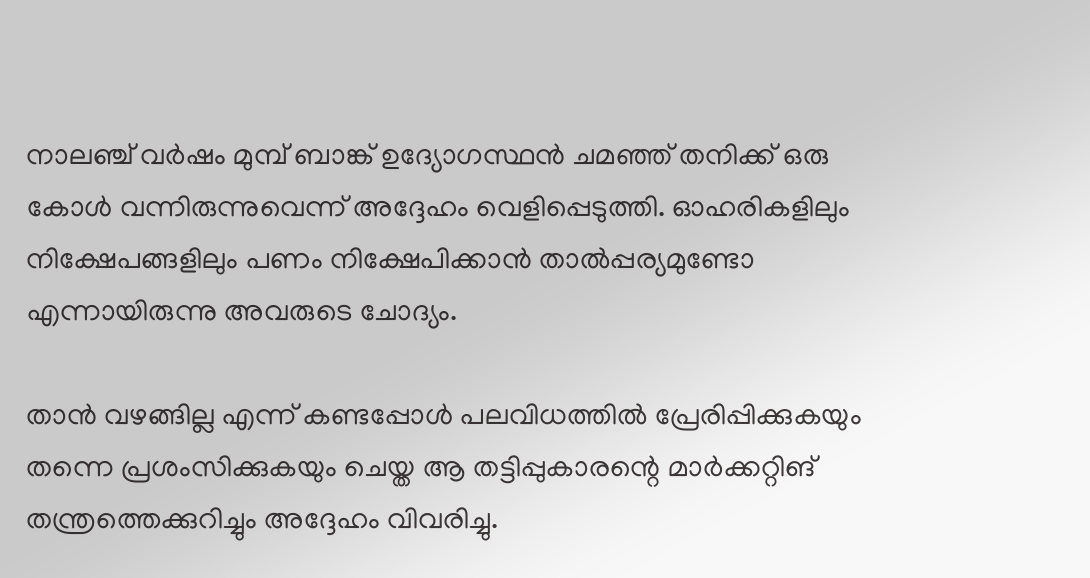നാലഞ്ച് വർഷം മുമ്പ് ബാങ്ക് ഉദ്യോഗസ്ഥൻ ചമഞ്ഞ് തനിക്ക് ഒരു കോൾ വന്നിരുന്നുവെന്ന് അദ്ദേഹം വെളിപ്പെടുത്തി. ഓഹരികളിലും നിക്ഷേപങ്ങളിലും പണം നിക്ഷേപിക്കാൻ താൽപ്പര്യമുണ്ടോ എന്നായിരുന്നു അവരുടെ ചോദ്യം.

താൻ വഴങ്ങില്ല എന്ന് കണ്ടപ്പോൾ പലവിധത്തിൽ പ്രേരിപ്പിക്കുകയും തന്നെ പ്രശംസിക്കുകയും ചെയ്ത ആ തട്ടിപ്പുകാരന്റെ മാർക്കറ്റിങ് തന്ത്രത്തെക്കുറിച്ചും അദ്ദേഹം വിവരിച്ചു.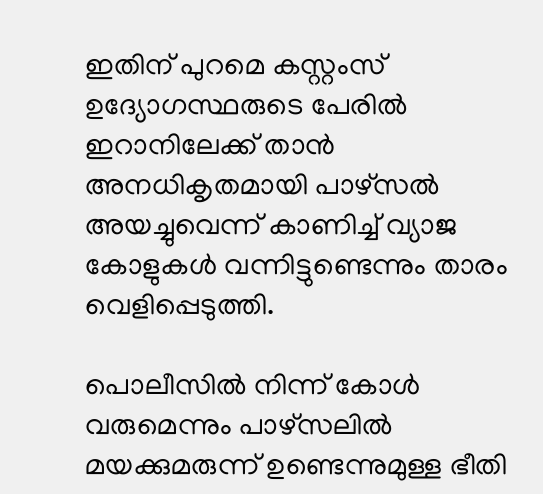ഇതിന് പുറമെ കസ്റ്റംസ് ഉദ്യോഗസ്ഥരുടെ പേരിൽ ഇറാനിലേക്ക് താൻ അനധികൃതമായി പാഴ്സൽ അയച്ചുവെന്ന് കാണിച്ച് വ്യാജ കോളുകൾ വന്നിട്ടുണ്ടെന്നും താരം വെളിപ്പെടുത്തി.

പൊലീസിൽ നിന്ന് കോൾ വരുമെന്നും പാഴ്സലിൽ മയക്കുമരുന്ന് ഉണ്ടെന്നുമുള്ള ഭീതി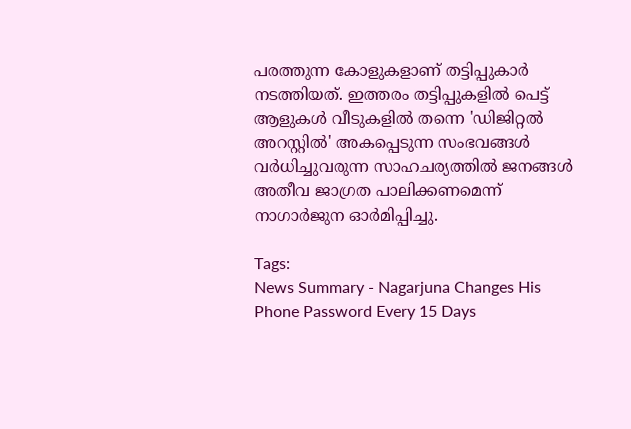പരത്തുന്ന കോളുകളാണ് തട്ടിപ്പുകാർ നടത്തിയത്. ഇത്തരം തട്ടിപ്പുകളിൽ പെട്ട് ആളുകൾ വീടുകളിൽ തന്നെ 'ഡിജിറ്റൽ അറസ്റ്റിൽ' അകപ്പെടുന്ന സംഭവങ്ങൾ വർധിച്ചുവരുന്ന സാഹചര്യത്തിൽ ജനങ്ങൾ അതീവ ജാഗ്രത പാലിക്കണമെന്ന് നാഗാർജുന ഓർമിപ്പിച്ചു.

Tags:
News Summary - Nagarjuna Changes His Phone Password Every 15 Days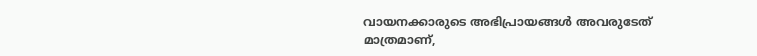വായനക്കാരുടെ അഭിപ്രായങ്ങള്‍ അവരുടേത് മാത്രമാണ്,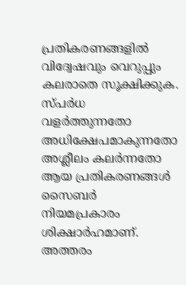പ്രതികരണങ്ങളിൽ വിദ്വേഷവും വെറുപ്പും കലരാതെ സൂക്ഷിക്കുക. സ്പർധ വളർത്തുന്നതോ അധിക്ഷേപമാകുന്നതോ അശ്ലീലം കലർന്നതോ ആയ പ്രതികരണങ്ങൾ സൈബർ നിയമപ്രകാരം ശിക്ഷാർഹമാണ്. അത്തരം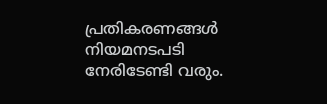പ്രതികരണങ്ങൾ നിയമനടപടി നേരിടേണ്ടി വരും.